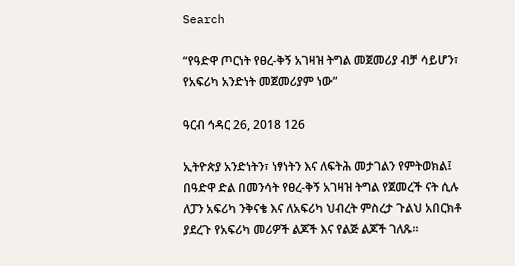Search

“የዓድዋ ጦርነት የፀረ-ቅኝ አገዛዝ ትግል መጀመሪያ ብቻ ሳይሆን፣ የአፍሪካ አንድነት መጀመሪያም ነው”

ዓርብ ኅዳር 26, 2018 126

ኢትዮጵያ አንድነትን፣ ነፃነትን እና ለፍትሕ መታገልን የምትወክል፤ በዓድዋ ድል በመንሳት የፀረ-ቅኝ አገዛዝ ትግል የጀመረች ናት ሲሉ ለፓን አፍሪካ ንቅናቄ እና ለአፍሪካ ህብረት ምስረታ ጉልህ አበርክቶ ያደረጉ የአፍሪካ መሪዎች ልጆች እና የልጅ ልጆች ገለጹ።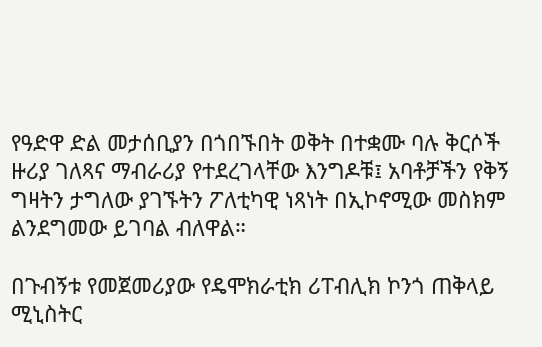የዓድዋ ድል መታሰቢያን በጎበኙበት ወቅት በተቋሙ ባሉ ቅርሶች ዙሪያ ገለጻና ማብራሪያ የተደረገላቸው እንግዶቹ፤ አባቶቻችን የቅኝ ግዛትን ታግለው ያገኙትን ፖለቲካዊ ነጻነት በኢኮኖሚው መስክም ልንደግመው ይገባል ብለዋል።

በጉብኝቱ የመጀመሪያው የዴሞክራቲክ ሪፐብሊክ ኮንጎ ጠቅላይ ሚኒስትር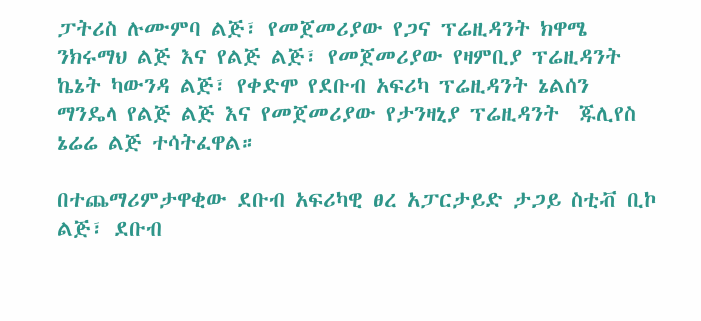ፓትሪስ ሉሙምባ ልጅ፣ የመጀመሪያው የጋና ፕሬዚዳንት ክዋሜ ንክሩማህ ልጅ እና የልጅ ልጅ፣ የመጀመሪያው የዛምቢያ ፕሬዚዳንት ኬኔት ካውንዳ ልጅ፣ የቀድሞ የደቡብ አፍሪካ ፕሬዚዳንት ኔልሰን ማንዴላ የልጅ ልጅ እና የመጀመሪያው የታንዛኒያ ፕሬዚዳንት  ጁሊየስ ኔሬሬ ልጅ ተሳትፈዋል።

በተጨማሪምታዋቂው ደቡብ አፍሪካዊ ፀረ አፓርታይድ ታጋይ ስቲቭ ቢኮ ልጅ፣ ደቡብ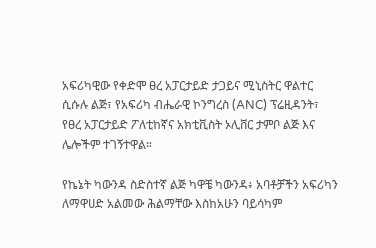አፍሪካዊው የቀድሞ ፀረ አፓርታይድ ታጋይና ሚኒስትር ዋልተር ሲሱሉ ልጅ፣ የአፍሪካ ብሔራዊ ኮንግረስ (ANC) ፕሬዚዳንት፣ የፀረ አፓርታይድ ፖለቲከኛና አክቲቪስት ኦሊቨር ታምቦ ልጅ እና ሌሎችም ተገኝተዋል።

የኬኔት ካውንዳ ስድስተኛ ልጅ ካዋቼ ካውንዳ፥ አባቶቻችን አፍሪካን ለማዋሀድ አልመው ሕልማቸው እስከአሁን ባይሳካም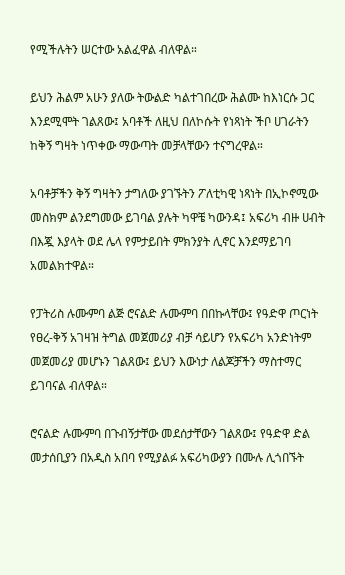የሚችሉትን ሠርተው አልፈዋል ብለዋል።

ይህን ሕልም አሁን ያለው ትውልድ ካልተገበረው ሕልሙ ከእነርሱ ጋር እንደሚሞት ገልጸው፤ አባቶች ለዚህ በለኮሱት የነጻነት ችቦ ሀገራትን ከቅኝ ግዛት ነጥቀው ማውጣት መቻላቸውን ተናግረዋል።

አባቶቻችን ቅኝ ግዛትን ታግለው ያገኙትን ፖለቲካዊ ነጻነት በኢኮኖሚው መስክም ልንደግመው ይገባል ያሉት ካዋቼ ካውንዳ፤ አፍሪካ ብዙ ሀብት በእጇ እያላት ወደ ሌላ የምታይበት ምክንያት ሊኖር እንደማይገባ አመልክተዋል።

የፓትሪስ ሉሙምባ ልጅ ሮናልድ ሉሙምባ በበኩላቸው፤ የዓድዋ ጦርነት የፀረ-ቅኝ አገዛዝ ትግል መጀመሪያ ብቻ ሳይሆን የአፍሪካ አንድነትም መጀመሪያ መሆኑን ገልጸው፤ ይህን እውነታ ለልጆቻችን ማስተማር ይገባናል ብለዋል።

ሮናልድ ሉሙምባ በጉብኝታቸው መደሰታቸውን ገልጸው፤ የዓድዋ ድል መታሰቢያን በአዲስ አበባ የሚያልፉ አፍሪካውያን በሙሉ ሊጎበኙት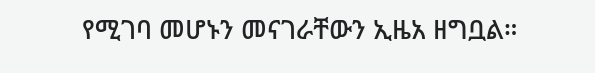የሚገባ መሆኑን መናገራቸውን ኢዜአ ዘግቧል።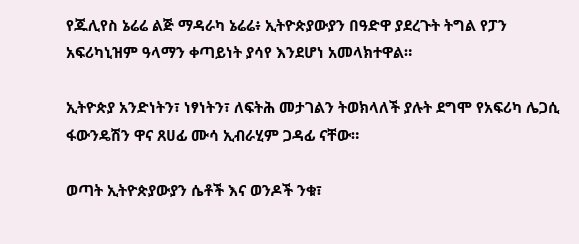የጁሊየስ ኔሬሬ ልጅ ማዳራካ ኔሬሬ፥ ኢትዮጵያውያን በዓድዋ ያደረጉት ትግል የፓን አፍሪካኒዝም ዓላማን ቀጣይነት ያሳየ እንደሆነ አመላክተዋል።

ኢትዮጵያ አንድነትን፣ ነፃነትን፣ ለፍትሕ መታገልን ትወክላለች ያሉት ደግሞ የአፍሪካ ሌጋሲ ፋውንዴሽን ዋና ጸሀፊ ሙሳ ኢብራሂም ጋዳፊ ናቸው።

ወጣት ኢትዮጵያውያን ሴቶች እና ወንዶች ንቁ፣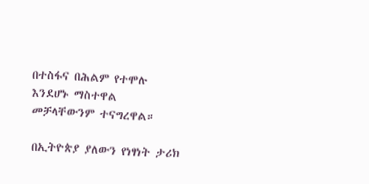በተስፋና በሕልም የተሞሉ እንደሆኑ ማስተዋል መቻላቸውንም ተናግረዋል።

በኢትዮጵያ ያለውን የነፃነት ታሪክ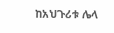ከአህጉሪቱ ሌላ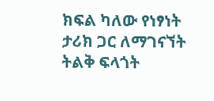ክፍል ካለው የነፃነት ታሪክ ጋር ለማገናኘት ትልቅ ፍላጎት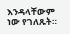እንዳላቸውም ነው የገለጹት።